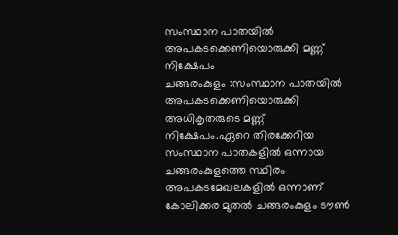സംസ്ഥാന പാതയിൽ അപകടക്കെണിയൊരുക്കി മണ്ണ് നിക്ഷേപം
ചങ്ങരംകുളം :സംസ്ഥാന പാതയിൽ അപകടക്കെണിയൊരുക്കി അധികൃതരുടെ മണ്ണ് നിക്ഷേപം.ഏറെ തിരക്കേറിയ സംസ്ഥാന പാതകളിൽ ഒന്നായ ചങ്ങരംകുളത്തെ സ്ഥിരം അപകടമേഖലകളിൽ ഒന്നാണ് കോലിക്കര മുതൽ ചങ്ങരംകുളം ടൗൺ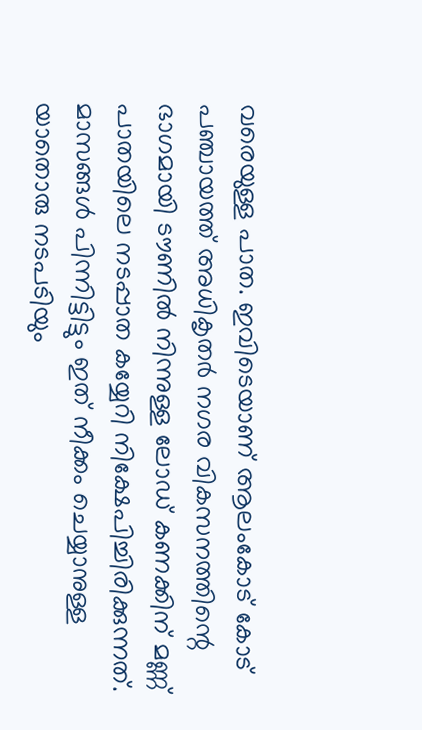വരെയുള്ള പാത. ഇവിടെയാണ് ആലംകോട് കോട് പഞ്ചായത്ത് അധികൃതർ നഗര വികസനത്തിന്റെ ഭാഗമായി ടൗണിൽ നിന്നുള്ള ലോഡ് കണക്കിന് മണ്ണ് പാതയിലെ നടപ്പാത കയ്യേറി നിക്ഷേപിച്ചിരിക്കുന്നത്. മാസങ്ങൾ പിന്നിട്ടിട്ടും ഇത് നീക്കം ചെയ്യാനുള്ള യാതൊരു നടപടിയും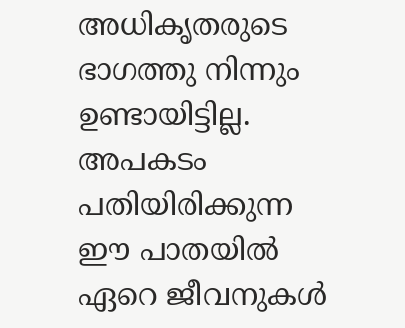അധികൃതരുടെ ഭാഗത്തു നിന്നും ഉണ്ടായിട്ടില്ല. അപകടം പതിയിരിക്കുന്ന ഈ പാതയിൽ ഏറെ ജീവനുകൾ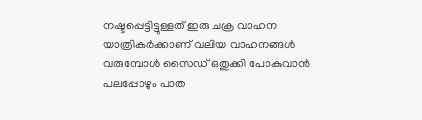നഷ്ടപ്പെട്ടിട്ടുള്ളത് ഇരു ചക്ര വാഹന യാത്രികർക്കാണ് വലിയ വാഹനങ്ങൾ വരുമ്പോൾ സൈഡ് ഒതുക്കി പോകുവാൻ പലപ്പോഴും പാത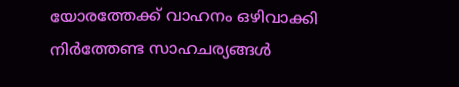യോരത്തേക്ക് വാഹനം ഒഴിവാക്കി നിർത്തേണ്ട സാഹചര്യങ്ങൾ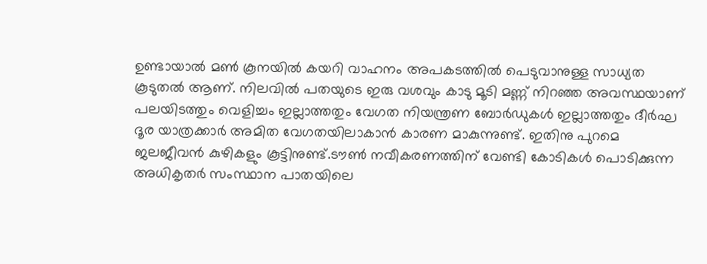ഉണ്ടായാൽ മൺ കൂനയിൽ കയറി വാഹനം അപകടത്തിൽ പെടുവാനുള്ള സാധ്യത കൂടുതൽ ആണ്. നിലവിൽ പതയുടെ ഇരു വശവും കാടു മൂടി മണ്ണ് നിറഞ്ഞ അവസ്ഥയാണ് പലയിടത്തും വെളിച്ചം ഇല്ലാത്തതും വേഗത നിയന്ത്രണ ബോർഡുകൾ ഇല്ലാത്തതും ദീർഘ ദൂര യാത്രക്കാർ അമിത വേഗതയിലാകാൻ കാരണ മാകുന്നുണ്ട്. ഇതിനു പുറമെ ജലജീവൻ കുഴികളും കൂട്ടിനുണ്ട്.ടൗൺ നവീകരണത്തിന് വേണ്ടി കോടികൾ പൊടിക്കുന്ന അധികൃതർ സംസ്ഥാന പാതയിലെ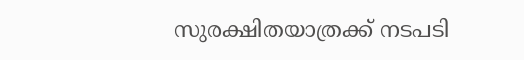സുരക്ഷിതയാത്രക്ക് നടപടി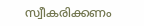സ്വീകരിക്കണം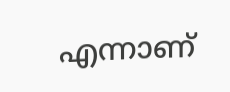എന്നാണ്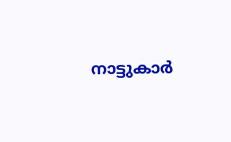നാട്ടുകാർ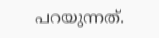പറയുന്നത്.